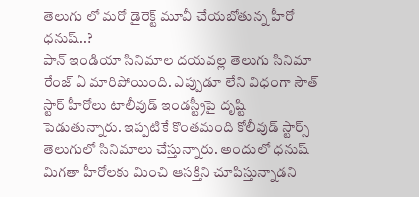తెలుగు లో మరో డైరెక్ట్ మూవీ చేయబోతున్న హీరో ధనుష్..?
పాన్ ఇండియా సినిమాల దయవల్ల తెలుగు సినిమా రేంజ్ ఏ మారిపోయింది. ఎప్పుడూ లేని విధంగా సౌత్ స్టార్ హీరోలు టాలీవుడ్ ఇండస్ట్రీపై దృష్టి పెడుతున్నారు. ఇప్పటికే కొంతమంది కోలీవుడ్ స్టార్స్ తెలుగులో సినిమాలు చేస్తున్నారు. అందులో ధనుష్ మిగతా హీరోలకు మించి ఆసక్తిని చూపిస్తున్నాడని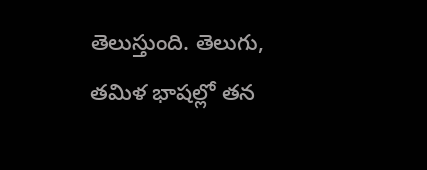తెలుస్తుంది. తెలుగు, తమిళ భాషల్లో తన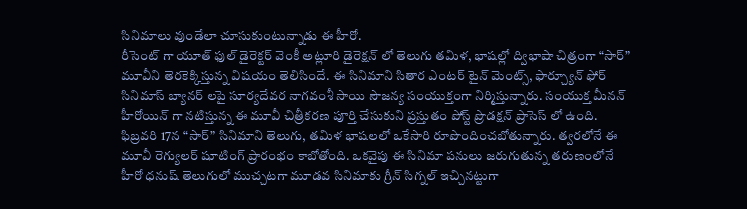సినిమాలు వుండేలా చూసుకుంటున్నాడు ఈ హీరో.
రీసెంట్ గా యూత్ ఫుల్ డైరెక్టర్ వెంకీ అట్లూరి డైరెక్షన్ లో తెలుగు తమిళ, భాషల్లో ద్విభాషా చిత్రంగా “సార్” మూవీని తెరకెక్కిస్తున్న విషయం తెలిసిందే. ఈ సినిమాని సితార ఎంటర్ టైన్ మెంట్స్, ఫార్చ్యూన్ ఫోర్ సినిమాస్ బ్యానర్ లపై సూర్యదేవర నాగవంశీ సాయి సౌజన్య సంయుక్తంగా నిర్మిస్తున్నారు. సంయుక్త మీనన్ హీరోయిన్ గా నటిస్తున్న ఈ మూవీ చిత్రీకరణ పూర్తి చేసుకుని ప్రస్తుతం పోస్ట్ ప్రొడక్షన్ ప్రాసెస్ లో ఉంది.
ఫిబ్రవరి 17న “సార్” సినిమాని తెలుగు, తమిళ భాషలలో ఒకేసారి రూపొందించబోతున్నారు. త్వరలోనే ఈ మూవీ రెగ్యులర్ షూటింగ్ ప్రారంభం కాబోతోంది. ఒకవైపు ఈ సినిమా పనులు జరుగుతున్న తరుణంలోనే హీరో ధనుష్ తెలుగులో ముచ్చటగా మూడవ సినిమాకు గ్రీన్ సిగ్నల్ ఇచ్చినట్టుగా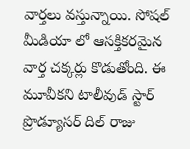వార్తలు వస్తున్నాయి. సోషల్ మీడియా లో ఆసక్తికరమైన వార్త చక్కర్లు కొడుతోంది. ఈ మూవీకని టాలీవుడ్ స్టార్ ప్రొడ్యూసర్ దిల్ రాజు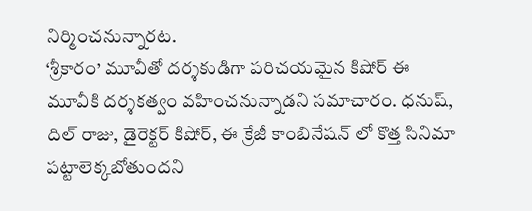నిర్మించనున్నారట.
‘శ్రీకారం’ మూవీతో దర్శకుడిగా పరిచయమైన కిషోర్ ఈ మూవీకి దర్శకత్వం వహించనున్నాడని సమాచారం. ధనుష్, దిల్ రాజు, డైరెక్టర్ కిషోర్, ఈ క్రేజీ కాంబినేషన్ లో కొత్త సినిమా పట్టాలెక్కబోతుందని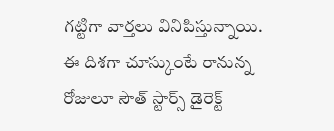గట్టిగా వార్తలు వినిపిస్తున్నాయి. ఈ దిశగా చూస్కుంటే రానున్న రోజులూ సౌత్ స్టార్స్ డైరెక్ట్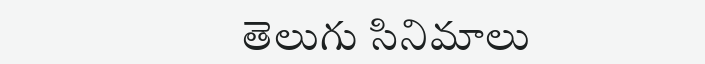తెలుగు సినిమాలు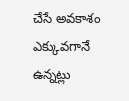చేసే అవకాశం ఎక్కువగానే ఉన్నట్లు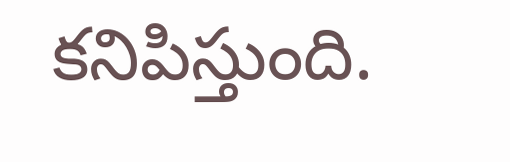కనిపిస్తుంది.